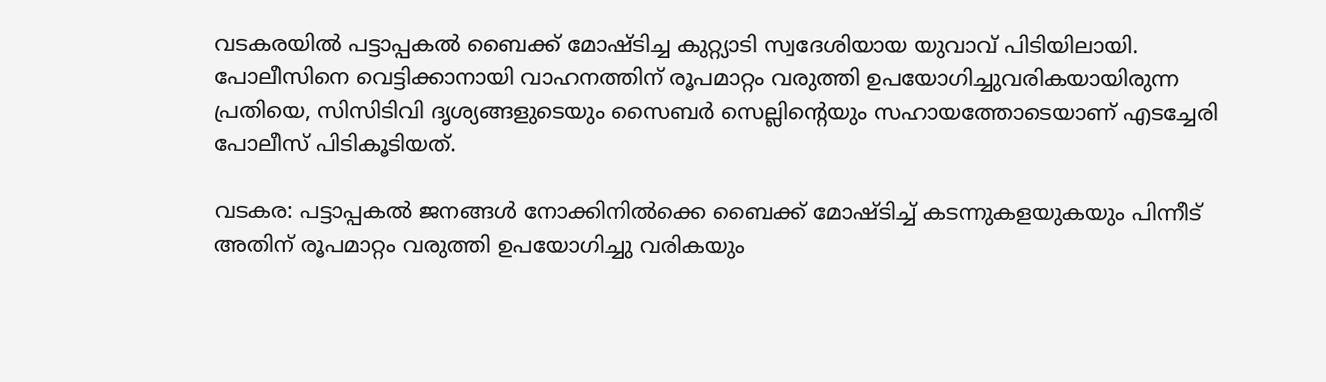വടകരയിൽ പട്ടാപ്പകൽ ബൈക്ക് മോഷ്ടിച്ച കുറ്റ്യാടി സ്വദേശിയായ യുവാവ് പിടിയിലായി. പോലീസിനെ വെട്ടിക്കാനായി വാഹനത്തിന് രൂപമാറ്റം വരുത്തി ഉപയോഗിച്ചുവരികയായിരുന്ന പ്രതിയെ, സിസിടിവി ദൃശ്യങ്ങളുടെയും സൈബർ സെല്ലിന്റെയും സഹായത്തോടെയാണ് എടച്ചേരി പോലീസ് പിടികൂടിയത്.

വടകര: പട്ടാപ്പകൽ ജനങ്ങൾ നോക്കിനിൽക്കെ ബൈക്ക് മോഷ്ടിച്ച് കടന്നുകളയുകയും പിന്നീട് അതിന് രൂപമാറ്റം വരുത്തി ഉപയോഗിച്ചു വരികയും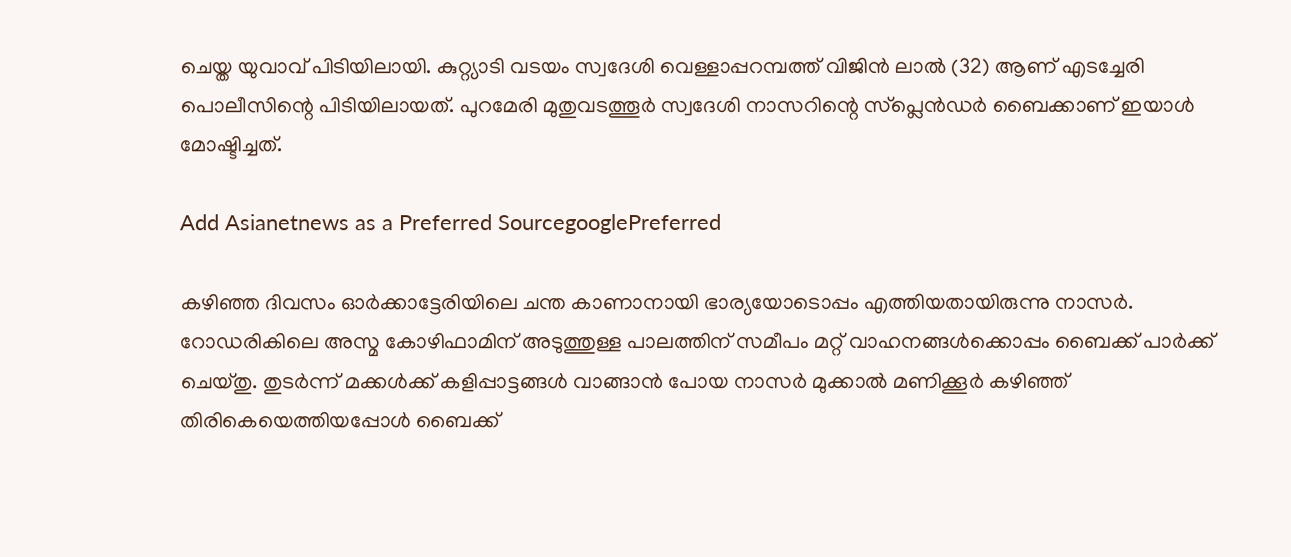ചെയ്ത യുവാവ് പിടിയിലായി. കുറ്റ്യാടി വടയം സ്വദേശി വെള്ളാപ്പറമ്പത്ത് വിജിൻ ലാൽ (32) ആണ് എടച്ചേരി പൊലീസിന്റെ പിടിയിലായത്. പുറമേരി മുതുവടത്തൂർ സ്വദേശി നാസറിന്റെ സ്പ്ലെൻഡർ ബൈക്കാണ് ഇയാൾ മോഷ്ടിച്ചത്.

Add Asianetnews as a Preferred SourcegooglePreferred

കഴിഞ്ഞ ദിവസം ഓർക്കാട്ടേരിയിലെ ചന്ത കാണാനായി ഭാര്യയോടൊപ്പം എത്തിയതായിരുന്നു നാസർ. റോഡരികിലെ അസ്മ കോഴിഫാമിന് അടുത്തുള്ള പാലത്തിന് സമീപം മറ്റ് വാഹനങ്ങൾക്കൊപ്പം ബൈക്ക് പാർക്ക് ചെയ്തു. തുടർന്ന് മക്കൾക്ക് കളിപ്പാട്ടങ്ങൾ വാങ്ങാൻ പോയ നാസർ മുക്കാൽ മണിക്കൂർ കഴിഞ്ഞ് തിരികെയെത്തിയപ്പോൾ ബൈക്ക്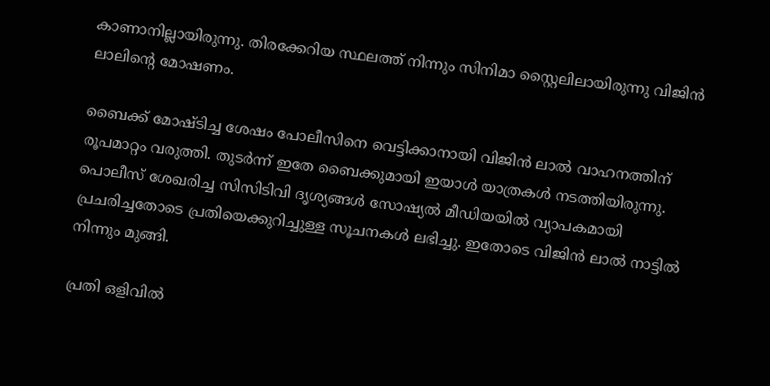കാണാനില്ലായിരുന്നു. തിരക്കേറിയ സ്ഥലത്ത് നിന്നും സിനിമാ സ്റ്റൈലിലായിരുന്നു വിജിൻ ലാലിന്റെ മോഷണം.

ബൈക്ക് മോഷ്ടിച്ച ശേഷം പോലീസിനെ വെട്ടിക്കാനായി വിജിൻ ലാൽ വാഹനത്തിന് രൂപമാറ്റം വരുത്തി. തുടർന്ന് ഇതേ ബൈക്കുമായി ഇയാൾ യാത്രകൾ നടത്തിയിരുന്നു. പൊലീസ് ശേഖരിച്ച സിസിടിവി ദൃശ്യങ്ങൾ സോഷ്യൽ മീഡിയയിൽ വ്യാപകമായി പ്രചരിച്ചതോടെ പ്രതിയെക്കുറിച്ചുള്ള സൂചനകൾ ലഭിച്ചു. ഇതോടെ വിജിൻ ലാൽ നാട്ടിൽ നിന്നും മുങ്ങി.

പ്രതി ഒളിവിൽ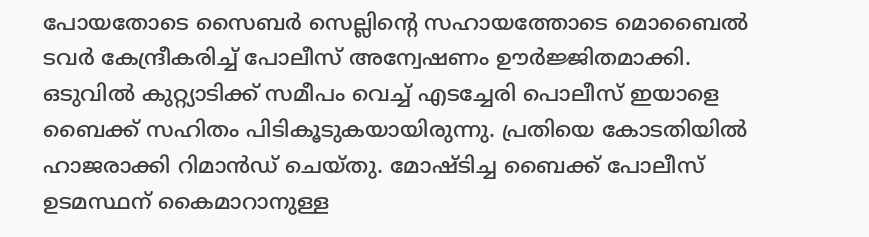പോയതോടെ സൈബർ സെല്ലിന്റെ സഹായത്തോടെ മൊബൈൽ ടവർ കേന്ദ്രീകരിച്ച് പോലീസ് അന്വേഷണം ഊർജ്ജിതമാക്കി. ഒടുവിൽ കുറ്റ്യാടിക്ക് സമീപം വെച്ച് എടച്ചേരി പൊലീസ് ഇയാളെ ബൈക്ക് സഹിതം പിടികൂടുകയായിരുന്നു. പ്രതിയെ കോടതിയിൽ ഹാജരാക്കി റിമാൻഡ് ചെയ്തു. മോഷ്ടിച്ച ബൈക്ക് പോലീസ് ഉടമസ്ഥന് കൈമാറാനുള്ള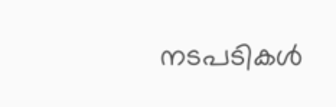നടപടികൾ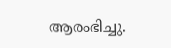ആരംഭിച്ചു.